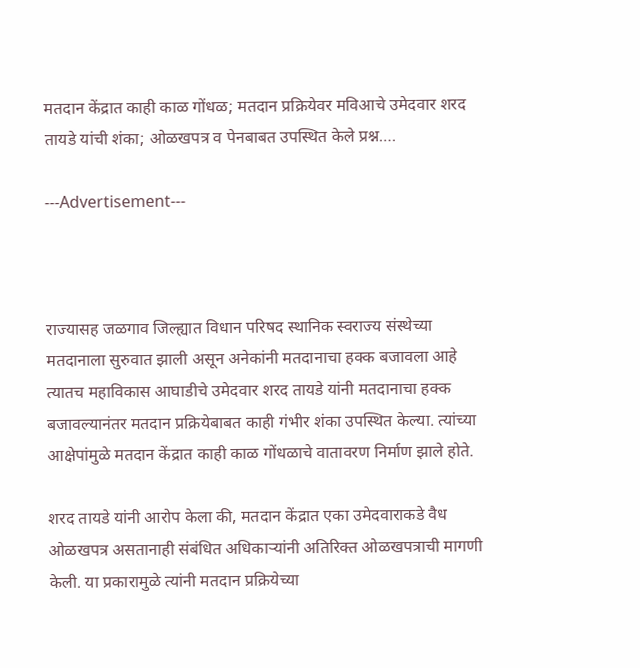मतदान केंद्रात काही काळ गोंधळ; मतदान प्रक्रियेवर मविआचे उमेदवार शरद तायडे यांची शंका; ओळखपत्र व पेनबाबत उपस्थित केले प्रश्न….

---Advertisement---



राज्यासह जळगाव जिल्ह्यात विधान परिषद स्थानिक स्वराज्य संस्थेच्या मतदानाला सुरुवात झाली असून अनेकांनी मतदानाचा हक्क बजावला आहे त्यातच महाविकास आघाडीचे उमेदवार शरद तायडे यांनी मतदानाचा हक्क बजावल्यानंतर मतदान प्रक्रियेबाबत काही गंभीर शंका उपस्थित केल्या. त्यांच्या आक्षेपांमुळे मतदान केंद्रात काही काळ गोंधळाचे वातावरण निर्माण झाले होते.

शरद तायडे यांनी आरोप केला की, मतदान केंद्रात एका उमेदवाराकडे वैध ओळखपत्र असतानाही संबंधित अधिकाऱ्यांनी अतिरिक्त ओळखपत्राची मागणी केली. या प्रकारामुळे त्यांनी मतदान प्रक्रियेच्या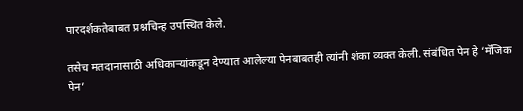पारदर्शकतेबाबत प्रश्नचिन्ह उपस्थित केले.

तसेच मतदानासाठी अधिकाऱ्यांकडून देण्यात आलेल्या पेनबाबतही त्यांनी शंका व्यक्त केली. संबंधित पेन हे ‘मॅजिक पेन’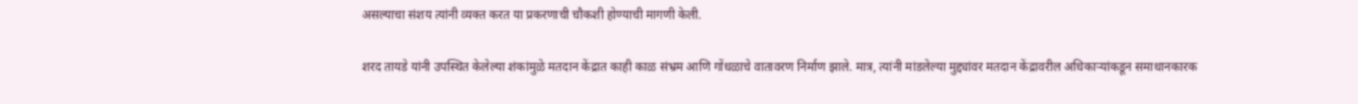असल्याचा संशय त्यांनी व्यक्त करत या प्रकरणाची चौकशी होण्याची मागणी केली.

शरद तायडे यांनी उपस्थित केलेल्या शंकांमुळे मतदान केंद्रात काही काळ संभ्रम आणि गोंधळाचे वातावरण निर्माण झाले. मात्र, त्यांनी मांडलेल्या मुद्द्यांवर मतदान केंद्रावरील अधिकाऱ्यांकडून समाधानकारक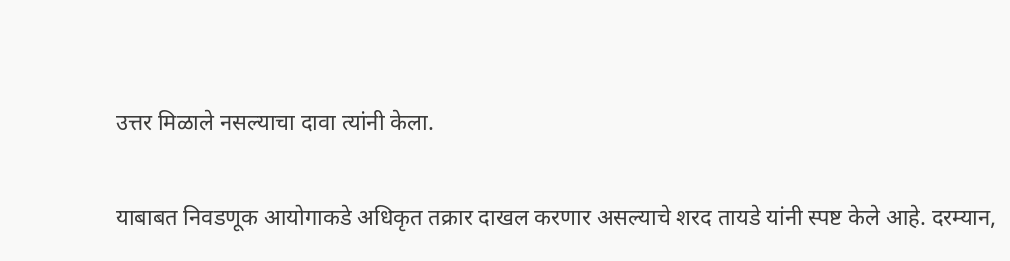उत्तर मिळाले नसल्याचा दावा त्यांनी केला.

याबाबत निवडणूक आयोगाकडे अधिकृत तक्रार दाखल करणार असल्याचे शरद तायडे यांनी स्पष्ट केले आहे. दरम्यान,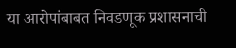या आरोपांबाबत निवडणूक प्रशासनाची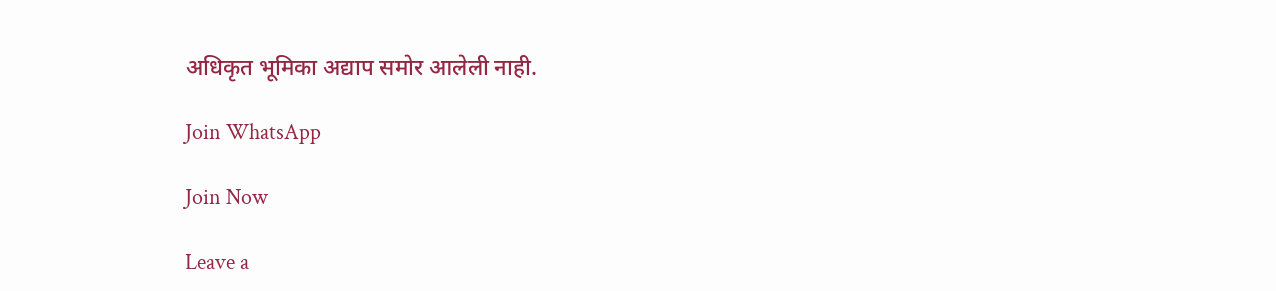अधिकृत भूमिका अद्याप समोर आलेली नाही.

Join WhatsApp

Join Now

Leave a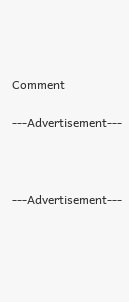Comment

---Advertisement---



---Advertisement---